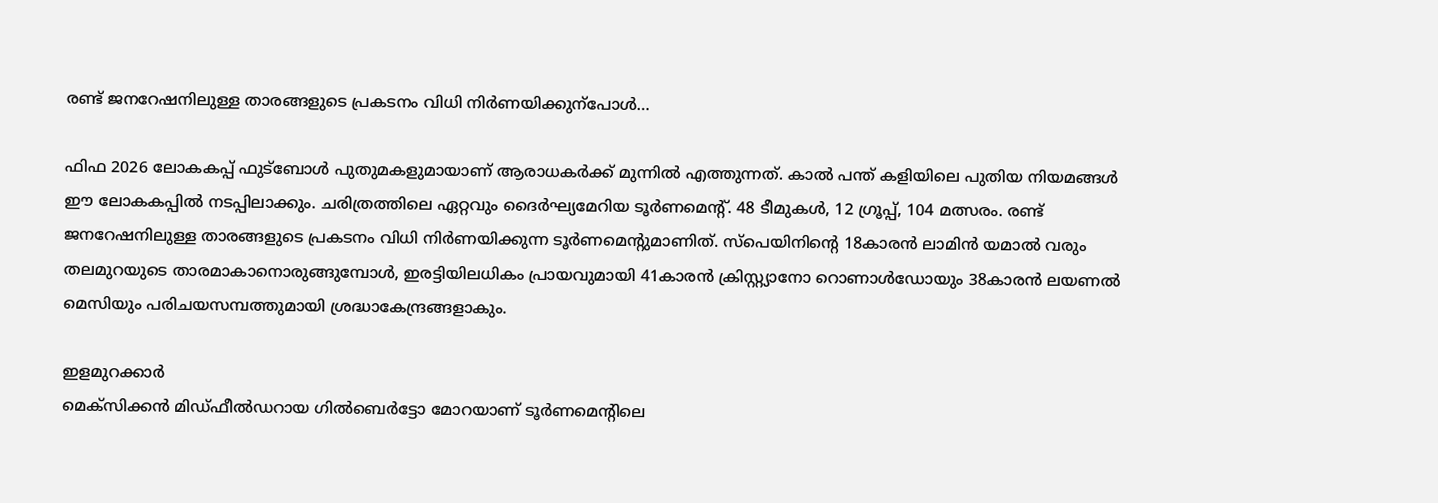രണ്ട് ജനറേഷനിലുള്ള താരങ്ങളുടെ പ്രകടനം വിധി നിര്‍ണയിക്കുന്പോൾ…

ഫിഫ 2026 ലോകകപ്പ് ഫുട്ബോള്‍ പുതുമകളുമായാണ് ആരാധകര്‍ക്ക് മുന്നില്‍ എത്തുന്നത്. കാല്‍ പന്ത് കളിയിലെ പുതിയ നിയമങ്ങള്‍ ഈ ലോകകപ്പില്‍ നടപ്പിലാക്കും. ചരിത്രത്തിലെ ഏറ്റവും ദൈര്‍ഘ്യമേറിയ ടൂര്‍ണമെന്‍റ്. 48 ടീമുകള്‍, 12 ഗ്രൂപ്പ്, 104 മത്സരം. രണ്ട് ജനറേഷനിലുള്ള താരങ്ങളുടെ പ്രകടനം വിധി നിര്‍ണയിക്കുന്ന ടൂര്‍ണമെന്‍റുമാണിത്. സ്‌പെയിനിന്‍റെ 18കാരന്‍ ലാമിൻ യമാല്‍ വരും തലമുറയുടെ താരമാകാനൊരുങ്ങുമ്പോള്‍, ഇരട്ടിയിലധികം പ്രായവുമായി 41കാരന്‍ ക്രിസ്റ്റ്യാനോ റൊണാള്‍ഡോയും 38കാരന്‍ ലയണൽ മെസിയും പരിചയസമ്പത്തുമായി ശ്രദ്ധാകേന്ദ്രങ്ങളാകും.

ഇളമുറക്കാര്‍
മെക്സിക്കൻ മിഡ്ഫീല്‍ഡറായ ഗില്‍ബെര്‍ട്ടോ മോറയാണ് ടൂര്‍ണമെന്‍റിലെ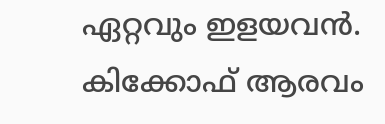ഏറ്റവും ഇളയവന്‍. കിക്കോഫ് ആരവം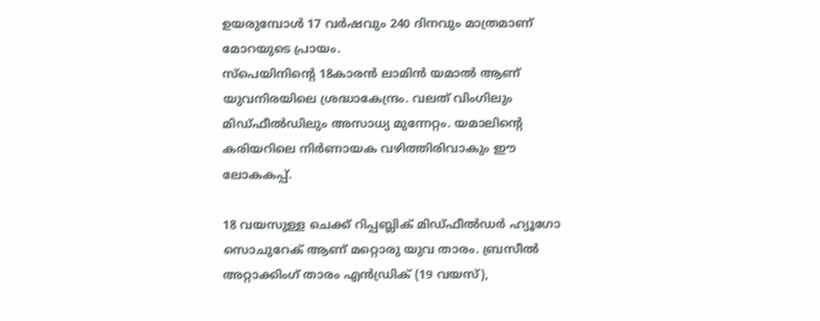ഉയരുമ്പോള്‍ 17 വർഷവും 240 ദിനവും മാത്രമാണ് മോറയുടെ പ്രായം.
സ്‌പെയിനിന്‍റെ 18കാരന്‍ ലാമിൻ യമാല്‍ ആണ് യുവനിരയിലെ ശ്രദ്ധാകേന്ദ്രം. വലത് വിംഗിലും മിഡ്ഫീല്‍ഡിലും അസാധ്യ മുന്നേറ്റം. യമാലിന്‍റെ കരിയറിലെ നിര്‍ണായക വഴിത്തിരിവാകും ഈ ലോകകപ്പ്.

18 വയസുള്ള ചെക്ക് റിപ്പബ്ലിക് മിഡ്ഫീല്‍ഡര്‍ ഹ്യൂഗോ സൊചുറേക് ആണ് മറ്റൊരു യുവ താരം. ബ്രസീൽ അറ്റാക്കിംഗ് താരം എന്‍ഡ്രിക് (19 വയസ്),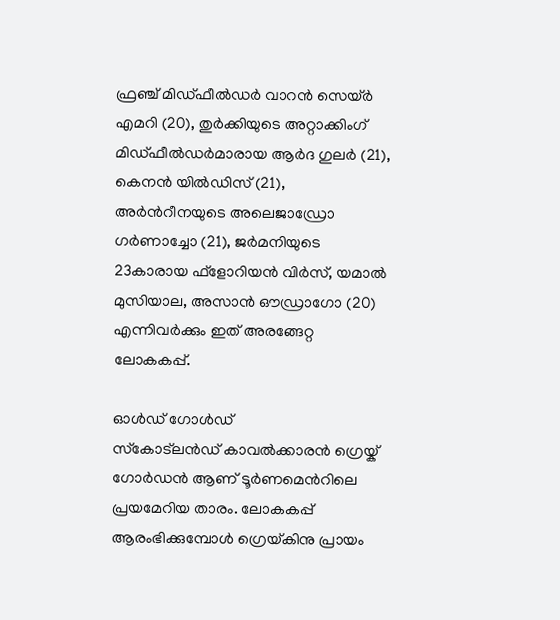ഫ്രഞ്ച് മിഡ്ഫീൽഡർ വാറന്‍ സെയ്ര്‍ എമറി (20), തുര്‍ക്കിയുടെ അറ്റാക്കിംഗ് മിഡ്ഫീല്‍ഡര്‍മാരായ ആര്‍ദ ഗുലര്‍ (21), കെനന്‍ യില്‍ഡിസ് (21), അർന്‍റീനയുടെ അലെജാഡ്രോ ഗര്‍ണാച്ചോ (21), ജര്‍മനിയുടെ 23കാരായ ഫ്ളോറിയന്‍ വിര്‍സ്, യമാല്‍ മുസിയാല, അസാന്‍ ഔഡ്രാഗോ (20) എന്നിവർക്കും ഇത് അരങ്ങേറ്റ ലോകകപ്പ്.

ഓള്‍ഡ് ഗോള്‍ഡ്
സ്‌കോട്‌ലന്‍ഡ് കാവല്‍ക്കാരന്‍ ഗ്രെയ്ക് ഗോര്‍ഡന്‍ ആണ് ടൂര്‍ണമെന്‍റിലെ പ്രയമേറിയ താരം. ലോകകപ്പ് ആരംഭിക്കുമ്പോള്‍ ഗ്രെയ്‌കിനു പ്രായം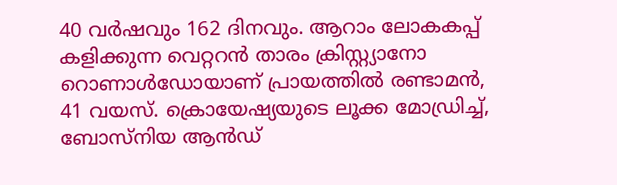40 വർഷവും 162 ദിനവും. ആറാം ലോകകപ്പ് കളിക്കുന്ന വെറ്ററന്‍ താരം ക്രിസ്റ്റ്യാനോ റൊണാള്‍ഡോയാണ് പ്രായത്തിൽ രണ്ടാമൻ, 41 വയസ്. ക്രൊയേഷ്യയുടെ ലൂക്ക മോഡ്രിച്ച്, ബോസ്നിയ ആന്‍ഡ്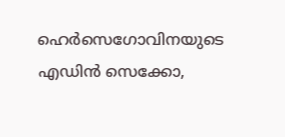ഹെര്‍സെഗോവിനയുടെ എഡിന്‍ സെക്കോ,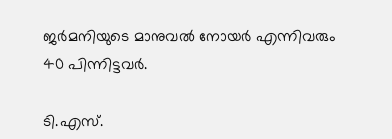ജര്‍മനിയുടെ മാനുവല്‍ നോയര്‍ എന്നിവരും 40 പിന്നിട്ടവർ.

ടി.എസ്.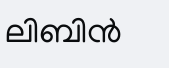ലിബിന്‍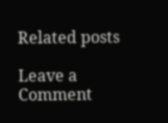Related posts

Leave a Comment